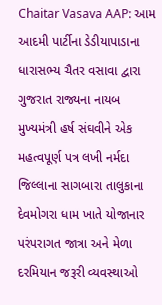Chaitar Vasava AAP: આમ આદમી પાર્ટીના ડેડીયાપાડાના ધારાસભ્ય ચૈતર વસાવા દ્વારા ગુજરાત રાજ્યના નાયબ મુખ્યમંત્રી હર્ષ સંઘવીને એક મહત્વપૂર્ણ પત્ર લખી નર્મદા જિલ્લાના સાગબારા તાલુકાના દેવમોગરા ધામ ખાતે યોજાનાર પરંપરાગત જાત્રા અને મેળા દરમિયાન જરૂરી વ્યવસ્થાઓ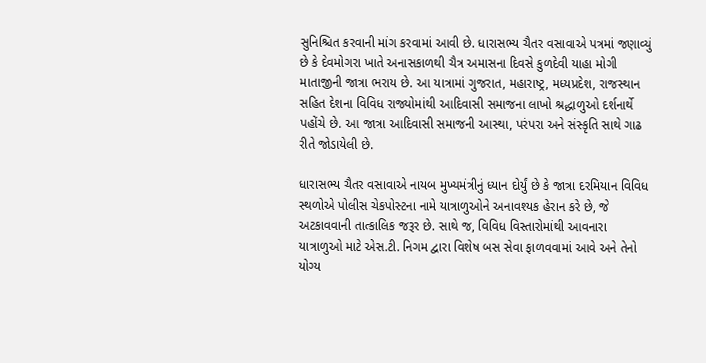સુનિશ્ચિત કરવાની માંગ કરવામાં આવી છે. ધારાસભ્ય ચૈતર વસાવાએ પત્રમાં જણાવ્યું છે કે દેવમોગરા ખાતે અનાસકાળથી ચૈત્ર અમાસના દિવસે કુળદેવી યાહા મોગી માતાજીની જાત્રા ભરાય છે. આ યાત્રામાં ગુજરાત, મહારાષ્ટ્ર, મધ્યપ્રદેશ, રાજસ્થાન સહિત દેશના વિવિધ રાજ્યોમાંથી આદિવાસી સમાજના લાખો શ્રદ્ધાળુઓ દર્શનાર્થે પહોંચે છે. આ જાત્રા આદિવાસી સમાજની આસ્થા, પરંપરા અને સંસ્કૃતિ સાથે ગાઢ રીતે જોડાયેલી છે.

ધારાસભ્ય ચૈતર વસાવાએ નાયબ મુખ્યમંત્રીનું ધ્યાન દોર્યું છે કે જાત્રા દરમિયાન વિવિધ સ્થળોએ પોલીસ ચેકપોસ્ટના નામે યાત્રાળુઓને અનાવશ્યક હેરાન કરે છે, જે અટકાવવાની તાત્કાલિક જરૂર છે. સાથે જ, વિવિધ વિસ્તારોમાંથી આવનારા યાત્રાળુઓ માટે એસ.ટી. નિગમ દ્વારા વિશેષ બસ સેવા ફાળવવામાં આવે અને તેનો યોગ્ય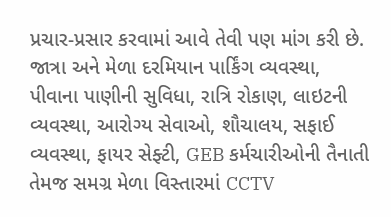પ્રચાર-પ્રસાર કરવામાં આવે તેવી પણ માંગ કરી છે. જાત્રા અને મેળા દરમિયાન પાર્કિંગ વ્યવસ્થા, પીવાના પાણીની સુવિધા, રાત્રિ રોકાણ, લાઇટની વ્યવસ્થા, આરોગ્ય સેવાઓ, શૌચાલય, સફાઈ વ્યવસ્થા, ફાયર સેફ્ટી, GEB કર્મચારીઓની તૈનાતી તેમજ સમગ્ર મેળા વિસ્તારમાં CCTV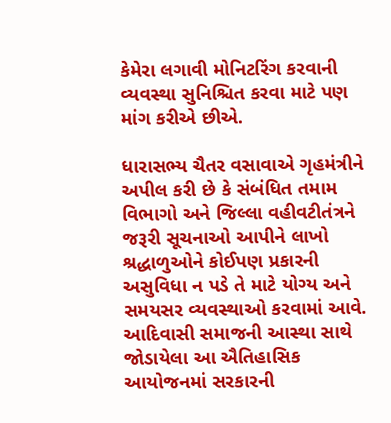કેમેરા લગાવી મોનિટરિંગ કરવાની વ્યવસ્થા સુનિશ્ચિત કરવા માટે પણ માંગ કરીએ છીએ.

ધારાસભ્ય ચૈતર વસાવાએ ગૃહમંત્રીને અપીલ કરી છે કે સંબંધિત તમામ વિભાગો અને જિલ્લા વહીવટીતંત્રને જરૂરી સૂચનાઓ આપીને લાખો શ્રદ્ધાળુઓને કોઈપણ પ્રકારની અસુવિધા ન પડે તે માટે યોગ્ય અને સમયસર વ્યવસ્થાઓ કરવામાં આવે. આદિવાસી સમાજની આસ્થા સાથે જોડાયેલા આ ઐતિહાસિક આયોજનમાં સરકારની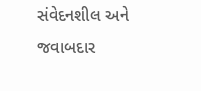સંવેદનશીલ અને જવાબદાર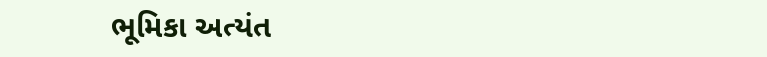ભૂમિકા અત્યંત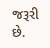જરૂરી છે.